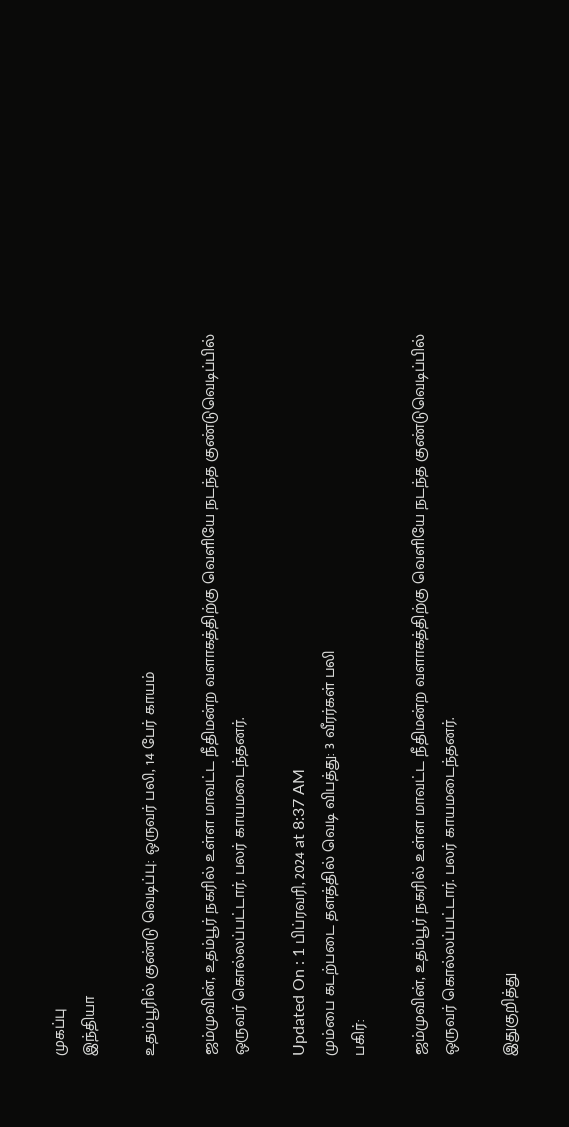முகப்பு
இந்தியா

உதம்பூரில் குண்டு வெடிப்பு: ஒருவர் பலி, 14 பேர் காயம்

ஜம்முவின், உதம்பூர் நகரில் உள்ள மாவட்ட நீதிமன்ற வளாகத்திற்கு வெளியே நடந்த குண்டுவெடிப்பில் ஒருவர் கொல்லப்பட்டார். பலர் காயமடைந்தனர்.

Updated On : 1 பிப்ரவரி, 2024 at 8:37 AM
மும்பை கடற்படை தளத்தில் வெடி விபத்து: 3 வீரர்கள் பலி
பகிர்:

ஜம்முவின், உதம்பூர் நகரில் உள்ள மாவட்ட நீதிமன்ற வளாகத்திற்கு வெளியே நடந்த குண்டுவெடிப்பில் ஒருவர் கொல்லப்பட்டார். பலர் காயமடைந்தனர்.

இதுகுறித்து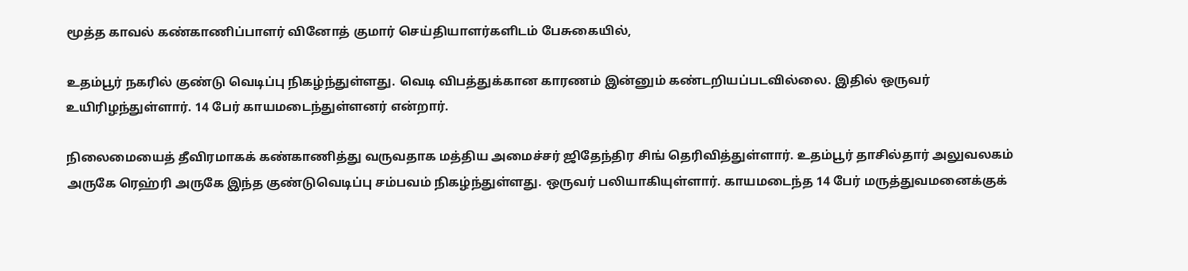மூத்த காவல் கண்காணிப்பாளர் வினோத் குமார் செய்தியாளர்களிடம் பேசுகையில்,

உதம்பூர் நகரில் குண்டு வெடிப்பு நிகழ்ந்துள்ளது. வெடி விபத்துக்கான காரணம் இன்னும் கண்டறியப்படவில்லை. இதில் ஒருவர் உயிரிழந்துள்ளார். 14 பேர் காயமடைந்துள்ளனர் என்றார்.

நிலைமையைத் தீவிரமாகக் கண்காணித்து வருவதாக மத்திய அமைச்சர் ஜிதேந்திர சிங் தெரிவித்துள்ளார். உதம்பூர் தாசில்தார் அலுவலகம் அருகே ரெஹ்ரி அருகே இந்த குண்டுவெடிப்பு சம்பவம் நிகழ்ந்துள்ளது. ஒருவர் பலியாகியுள்ளார். காயமடைந்த 14 பேர் மருத்துவமனைக்குக்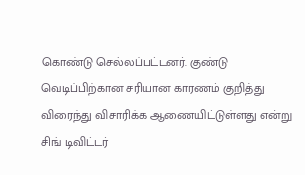கொண்டு செல்லப்பட்டனர். குண்டு வெடிப்பிற்கான சரியான காரணம் குறித்து விரைந்து விசாரிக்க ஆணையிட்டுள்ளது என்று சிங் டிவிட்டர்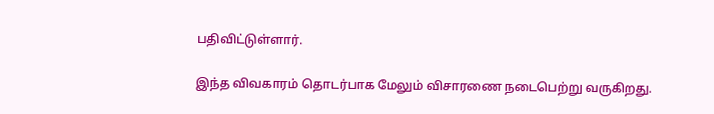பதிவிட்டுள்ளார்.

இந்த விவகாரம் தொடர்பாக மேலும் விசாரணை நடைபெற்று வருகிறது.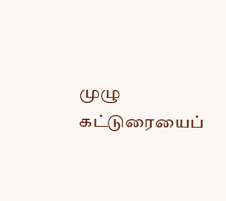முழு கட்டுரையைப்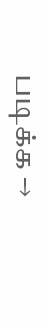படிக்க →